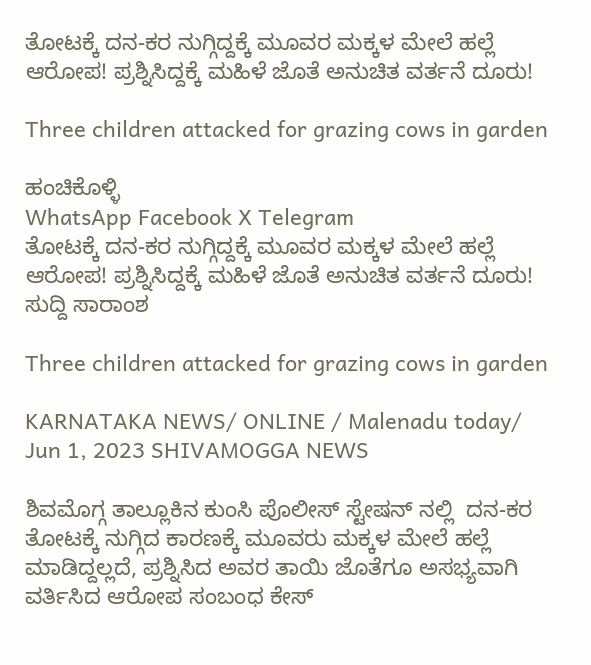ತೋಟಕ್ಕೆ ದನ-ಕರ ನುಗ್ಗಿದ್ದಕ್ಕೆ ಮೂವರ ಮಕ್ಕಳ ಮೇಲೆ ಹಲ್ಲೆ ಆರೋಪ! ಪ್ರಶ್ನಿಸಿದ್ದಕ್ಕೆ ಮಹಿಳೆ ಜೊತೆ ಅನುಚಿತ ವರ್ತನೆ ದೂರು!

Three children attacked for grazing cows in garden

ಹಂಚಿಕೊಳ್ಳಿ
WhatsApp Facebook X Telegram
ತೋಟಕ್ಕೆ ದನ-ಕರ ನುಗ್ಗಿದ್ದಕ್ಕೆ ಮೂವರ ಮಕ್ಕಳ ಮೇಲೆ ಹಲ್ಲೆ ಆರೋಪ! ಪ್ರಶ್ನಿಸಿದ್ದಕ್ಕೆ ಮಹಿಳೆ ಜೊತೆ ಅನುಚಿತ ವರ್ತನೆ ದೂರು!
ಸುದ್ದಿ ಸಾರಾಂಶ

Three children attacked for grazing cows in garden

KARNATAKA NEWS/ ONLINE / Malenadu today/ Jun 1, 2023 SHIVAMOGGA NEWS

ಶಿವಮೊಗ್ಗ ತಾಲ್ಲೂಕಿನ ಕುಂಸಿ ಪೊಲೀಸ್ ಸ್ಟೇಷನ್ ನಲ್ಲಿ  ದನ-ಕರ ತೋಟಕ್ಕೆ ನುಗ್ಗಿದ ಕಾರಣಕ್ಕೆ ಮೂವರು ಮಕ್ಕಳ ಮೇಲೆ ಹಲ್ಲೆ ಮಾಡಿದ್ದಲ್ಲದೆ, ಪ್ರಶ್ನಿಸಿದ ಅವರ ತಾಯಿ ಜೊತೆಗೂ ಅಸಭ್ಯವಾಗಿ ವರ್ತಿಸಿದ ಆರೋಪ ಸಂಬಂಧ ಕೇಸ್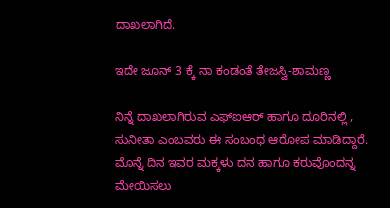ದಾಖಲಾಗಿದೆ.

ಇದೇ ಜೂನ್ 3 ಕ್ಕೆ ನಾ ಕಂಡಂತೆ ತೇಜಸ್ವಿ-ಶಾಮಣ್ಣ

ನಿನ್ನೆ ದಾಖಲಾಗಿರುವ ಎಫ್ಐಆರ್ ಹಾಗೂ ದೂರಿನಲ್ಲಿ , ಸುನೀತಾ ಎಂಬವರು ಈ ಸಂಬಂಧ ಆರೋಪ ಮಾಡಿದ್ದಾರೆ. ಮೊನ್ನೆ ದಿನ ಇವರ ಮಕ್ಕಳು ದನ ಹಾಗೂ ಕರುವೊಂದನ್ನ ಮೇಯಿಸಲು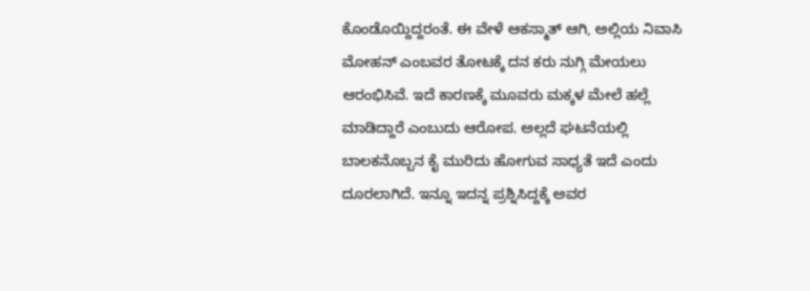ಕೊಂಡೊಯ್ದಿದ್ದರಂತೆ. ಈ ವೇಳೆ ಆಕಸ್ಮಾತ್ ಆಗಿ, ಅಲ್ಲಿಯ ನಿವಾಸಿ ಮೋಹನ್ ಎಂಬವರ ತೋಟಕ್ಕೆ ದನ ಕರು ನುಗ್ಗಿ ಮೇಯಲು ಆರಂಭಿಸಿವೆ. ಇದೆ ಕಾರಣಕ್ಕೆ ಮೂವರು ಮಕ್ಕಳ ಮೇಲೆ ಹಲ್ಲೆ ಮಾಡಿದ್ದಾರೆ ಎಂಬುದು ಆರೋಪ. ಅಲ್ಲದೆ ಘಟನೆಯಲ್ಲಿ ಬಾಲಕನೊಬ್ಬನ ಕೈ ಮುರಿದು ಹೋಗುವ ಸಾಧ್ಯತೆ ಇದೆ ಎಂದು ದೂರಲಾಗಿದೆ. ಇನ್ನೂ ಇದನ್ನ ಪ್ರಶ್ನಿಸಿದ್ದಕ್ಕೆ ಅವರ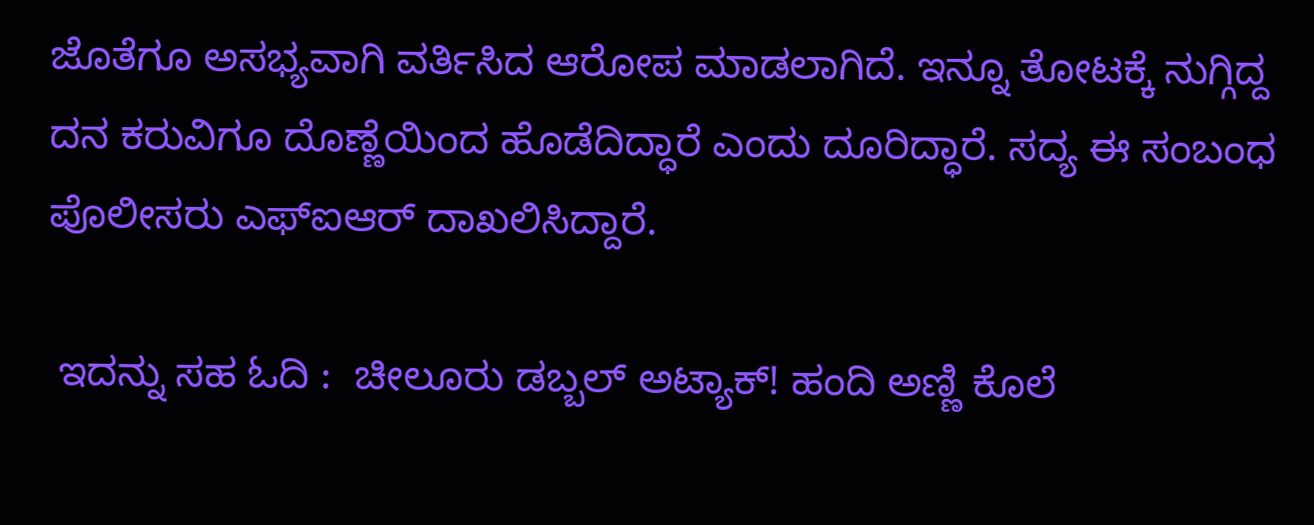ಜೊತೆಗೂ ಅಸಭ್ಯವಾಗಿ ವರ್ತಿಸಿದ ಆರೋಪ ಮಾಡಲಾಗಿದೆ. ಇನ್ನೂ ತೋಟಕ್ಕೆ ನುಗ್ಗಿದ್ದ ದನ ಕರುವಿಗೂ ದೊಣ್ಣೆಯಿಂದ ಹೊಡೆದಿದ್ಧಾರೆ ಎಂದು ದೂರಿದ್ಧಾರೆ. ಸದ್ಯ ಈ ಸಂಬಂಧ ಪೊಲೀಸರು ಎಫ್ಐಆರ್ ದಾಖಲಿಸಿದ್ದಾರೆ.

 ಇದನ್ನು ಸಹ ಓದಿ :  ಚೀಲೂರು ಡಬ್ಬಲ್ ಅಟ್ಯಾಕ್! ಹಂದಿ ಅಣ್ಣಿ ಕೊಲೆ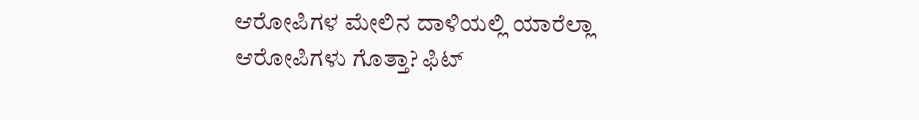ಆರೋಪಿಗಳ ಮೇಲಿನ ದಾಳಿಯಲ್ಲಿ ಯಾರೆಲ್ಲಾ ಆರೋಪಿಗಳು ಗೊತ್ತಾ? ಫಿಟ್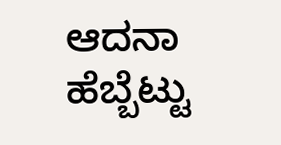ಆದನಾ ಹೆಬ್ಬೆಟ್ಟು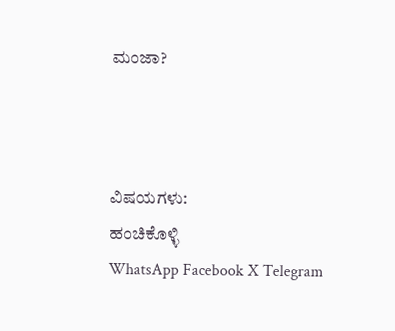ಮಂಜಾ?



ವಿಷಯಗಳು:
ಹಂಚಿಕೊಳ್ಳಿ
WhatsApp Facebook X Telegram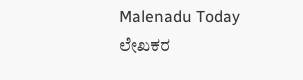Malenadu Today
ಲೇಖಕರ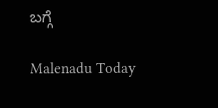ಬಗ್ಗೆ

Malenadu Today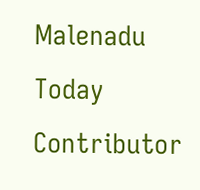Malenadu Today Contributor